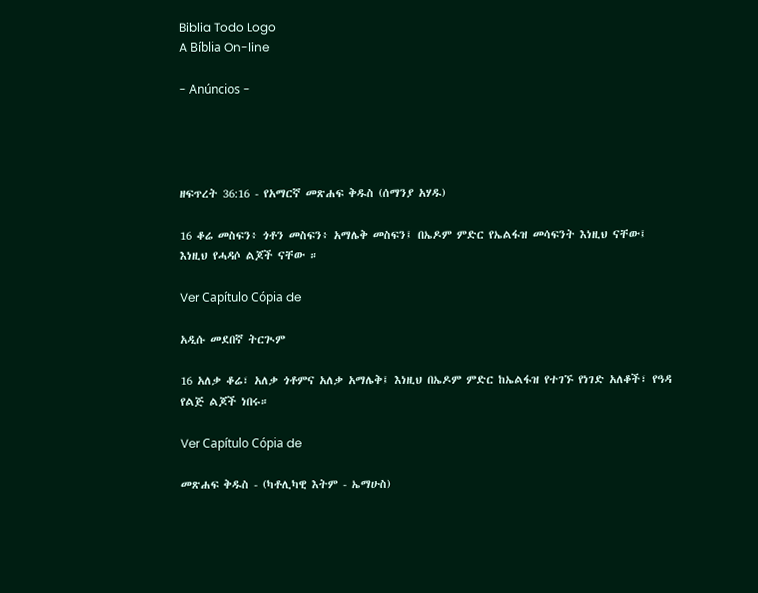Biblia Todo Logo
A Bíblia On-line

- Anúncios -




ዘፍጥረት 36:16 - የአማርኛ መጽሐፍ ቅዱስ (ሰማንያ አሃዱ)

16 ቆሬ መስፍን፥ ጎቶን መስፍን፥ አማሌቅ መስፍን፤ በኤዶም ምድር የኤልፋዝ መሳፍንት እነዚህ ናቸው፤ እነዚህ የሓዳሶ ልጆች ናቸው ።

Ver Capítulo Cópia de

አዲሱ መደበኛ ትርጒም

16 አለቃ ቆሬ፣ አለቃ ጎቶምና አለቃ አማሌቅ፤ እነዚህ በኤዶም ምድር ከኤልፋዝ የተገኙ የነገድ አለቆች፣ የዓዳ የልጅ ልጆች ነበሩ።

Ver Capítulo Cópia de

መጽሐፍ ቅዱስ - (ካቶሊካዊ እትም - ኤማሁስ)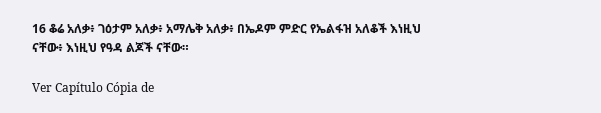16 ቆሬ አለቃ፥ ገዕታም አለቃ፥ አማሌቅ አለቃ፥ በኤዶም ምድር የኤልፋዝ አለቆች እነዚህ ናቸው፥ እነዚህ የዓዳ ልጆች ናቸው።

Ver Capítulo Cópia de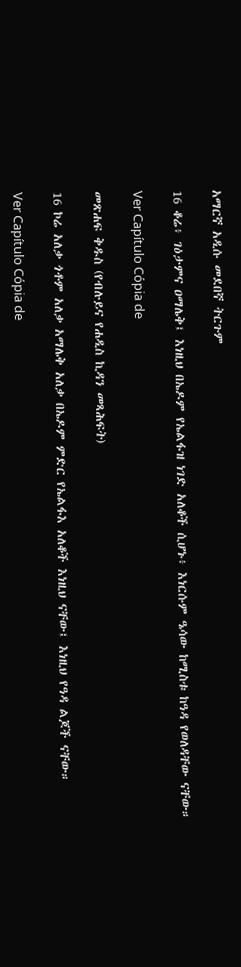አማርኛ አዲሱ መደበኛ ትርጉም

16 ቆሬ፥ ገዕታምና ዐማሌቅ፤ እነዚህ በኤዶም የኤልፋዝ ነገድ አለቆች ሲሆኑ፥ እነርሱም ዔሳው ከሚስቱ ከዓዳ የወለዳቸው ናቸው።

Ver Capítulo Cópia de

መጽሐፍ ቅዱስ (የብሉይና የሐዲስ ኪዳን መጻሕፍት)

16 ኮሬ አለቃ ጎቶም አለቃ አማሌቅ አለቃ በኤዶም ምድር የኤልፋእ አለቆች እነዚህ ናቸው፤ እነዚህ የዓዳ ልጆች ናቸው።

Ver Capítulo Cópia de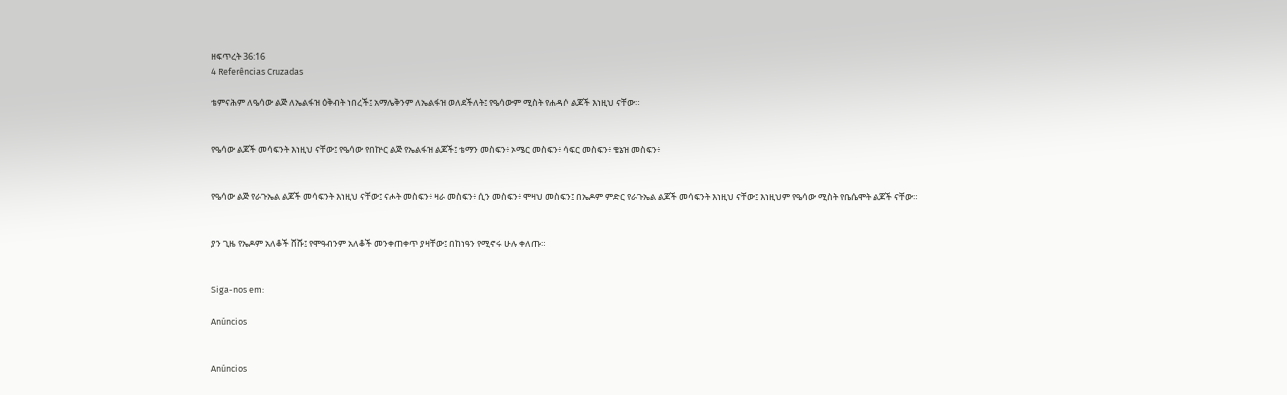ዘፍጥረት 36:16
4 Referências Cruzadas

ቴምናሕም ለዔሳው ልጅ ለኤልፋዝ ዕቅብት ነበረች፤ አማሌቅንም ለኤልፋዝ ወለደችለት፤ የዔሳውም ሚስት የሐዳሶ ልጆች እነዚህ ናቸው።


የዔሳው ልጆች መሳፍንት እነዚህ ናቸው፤ የዔሳው የበኵር ልጅ የኤልፋዝ ልጆች፤ ቴማን መስፍን፥ ኦሜር መስፍን፥ ሳፍር መስፍን፥ ቄኔዝ መስፍን፥


የዔሳው ልጅ የራጉኤል ልጆች መሳፍንት እነዚህ ናቸው፤ ናሖት መስፍን፥ ዛራ መስፍን፥ ሲን መስፍን፥ ሞዛህ መስፍን፤ በኤዶም ምድር የራጉኤል ልጆች መሳፍንት እነዚህ ናቸው፤ እነዚህም የዔሳው ሚስት የቤሴሞት ልጆች ናቸው።


ያን ጊዜ የኤዶም አለቆች ሸሹ፤ የሞዓብንም አለቆች መንቀጠቀጥ ያዛቸው፤ በከነዓን የሚኖሩ ሁሉ ቀለጡ።


Siga-nos em:

Anúncios


Anúncios